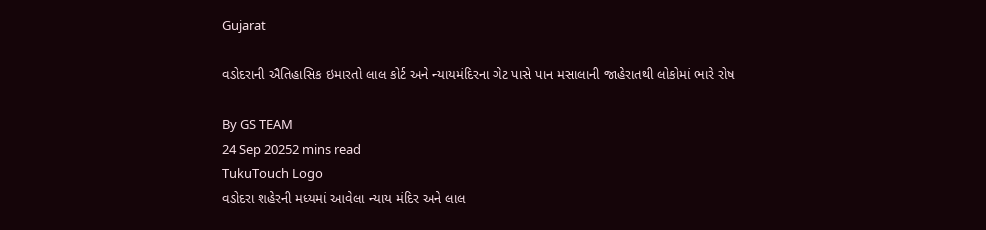Gujarat

વડોદરાની ઐતિહાસિક ઇમારતો લાલ કોર્ટ અને ન્યાયમંદિરના ગેટ પાસે પાન મસાલાની જાહેરાતથી લોકોમાં ભારે રોષ

By GS TEAM
24 Sep 20252 mins read
TukuTouch Logo
વડોદરા શહેરની મધ્યમાં આવેલા ન્યાય મંદિર અને લાલ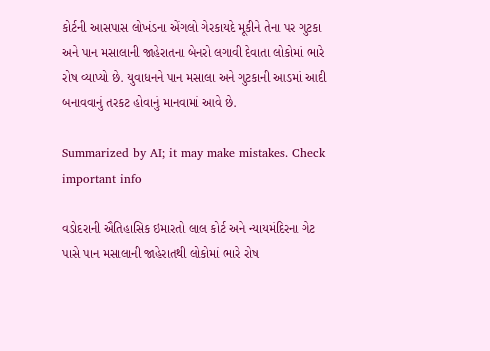કોર્ટની આસપાસ લોખંડના એંગલો ગેરકાયદે મૂકીને તેના પર ગુટકા અને પાન મસાલાની જાહેરાતના બેનરો લગાવી દેવાતા લોકોમાં ભારે રોષ વ્યાપ્યો છે. યુવાધનને પાન મસાલા અને ગુટકાની આડમાં આદી બનાવવાનું તરકટ હોવાનું માનવામાં આવે છે.

Summarized by AI; it may make mistakes. Check important info

વડોદરાની ઐતિહાસિક ઇમારતો લાલ કોર્ટ અને ન્યાયમંદિરના ગેટ પાસે પાન મસાલાની જાહેરાતથી લોકોમાં ભારે રોષ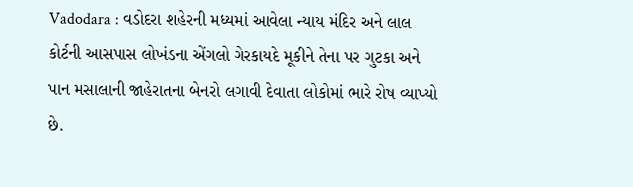Vadodara : વડોદરા શહેરની મધ્યમાં આવેલા ન્યાય મંદિર અને લાલ કોર્ટની આસપાસ લોખંડના એંગલો ગેરકાયદે મૂકીને તેના પર ગુટકા અને પાન મસાલાની જાહેરાતના બેનરો લગાવી દેવાતા લોકોમાં ભારે રોષ વ્યાપ્યો છે.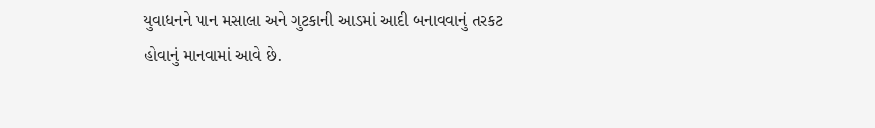યુવાધનને પાન મસાલા અને ગુટકાની આડમાં આદી બનાવવાનું તરકટ હોવાનું માનવામાં આવે છે.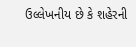ઉલ્લેખનીય છે કે શહેરની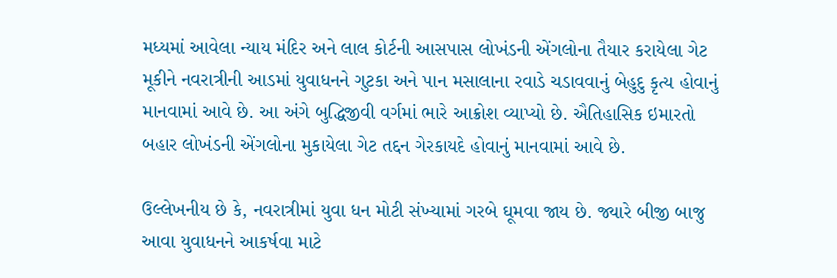મધ્યમાં આવેલા ન્યાય મંદિર અને લાલ કોર્ટની આસપાસ લોખંડની એંગલોના તૈયાર કરાયેલા ગેટ મૂકીને નવરાત્રીની આડમાં યુવાધનને ગુટકા અને પાન મસાલાના રવાડે ચડાવવાનું બેહુદુ કૃત્ય હોવાનું માનવામાં આવે છે. આ અંગે બુદ્ધિજીવી વર્ગમાં ભારે આક્રોશ વ્યાપ્યો છે. ઐતિહાસિક ઇમારતો બહાર લોખંડની એંગલોના મુકાયેલા ગેટ તદ્દન ગેરકાયદે હોવાનું માનવામાં આવે છે.

ઉલ્લેખનીય છે કે, નવરાત્રીમાં યુવા ધન મોટી સંખ્યામાં ગરબે ઘૂમવા જાય છે. જ્યારે બીજી બાજુ આવા યુવાધનને આકર્ષવા માટે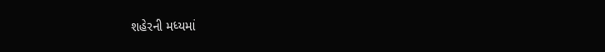શહેરની મધ્યમાં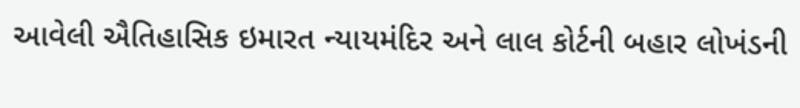આવેલી ઐતિહાસિક ઇમારત ન્યાયમંદિર અને લાલ કોર્ટની બહાર લોખંડની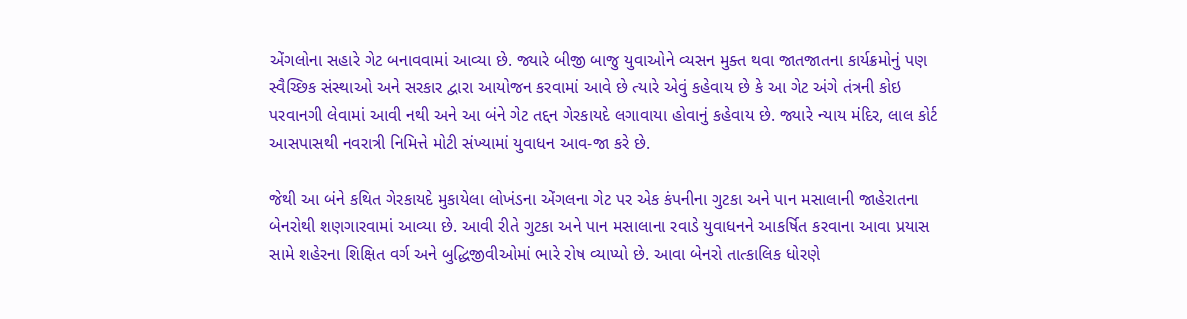એંગલોના સહારે ગેટ બનાવવામાં આવ્યા છે. જ્યારે બીજી બાજુ યુવાઓને વ્યસન મુક્ત થવા જાતજાતના કાર્યક્રમોનું પણ સ્વૈચ્છિક સંસ્થાઓ અને સરકાર દ્વારા આયોજન કરવામાં આવે છે ત્યારે એવું કહેવાય છે કે આ ગેટ અંગે તંત્રની કોઇ પરવાનગી લેવામાં આવી નથી અને આ બંને ગેટ તદ્દન ગેરકાયદે લગાવાયા હોવાનું કહેવાય છે. જ્યારે ન્યાય મંદિર, લાલ કોર્ટ આસપાસથી નવરાત્રી નિમિત્તે મોટી સંખ્યામાં યુવાધન આવ-જા કરે છે.

જેથી આ બંને કથિત ગેરકાયદે મુકાયેલા લોખંડના એંગલના ગેટ પર એક કંપનીના ગુટકા અને પાન મસાલાની જાહેરાતના બેનરોથી શણગારવામાં આવ્યા છે. આવી રીતે ગુટકા અને પાન મસાલાના રવાડે યુવાધનને આકર્ષિત કરવાના આવા પ્રયાસ સામે શહેરના શિક્ષિત વર્ગ અને બુદ્ધિજીવીઓમાં ભારે રોષ વ્યાપ્યો છે. આવા બેનરો તાત્કાલિક ધોરણે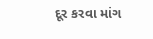દૂર કરવા માંગ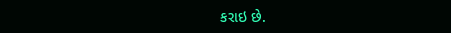કરાઇ છે.